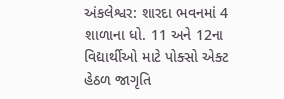અંકલેશ્વર: શારદા ભવનમાં 4 શાળાના ધો. 11 અને 12ના વિદ્યાર્થીઓ માટે પોક્સો એક્ટ હેઠળ જાગૃતિ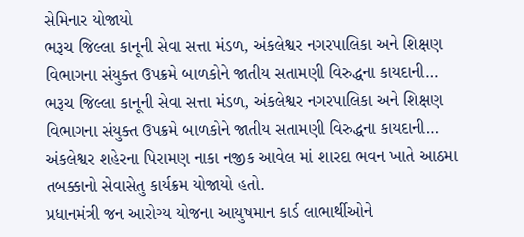સેમિનાર યોજાયો
ભરૂચ જિલ્લા કાનૂની સેવા સત્તા મંડળ, અંકલેશ્વર નગરપાલિકા અને શિક્ષણ વિભાગના સંયુક્ત ઉપક્રમે બાળકોને જાતીય સતામણી વિરુદ્ધના કાયદાની…
ભરૂચ જિલ્લા કાનૂની સેવા સત્તા મંડળ, અંકલેશ્વર નગરપાલિકા અને શિક્ષણ વિભાગના સંયુક્ત ઉપક્રમે બાળકોને જાતીય સતામણી વિરુદ્ધના કાયદાની…
અંકલેશ્વર શહેરના પિરામણ નાકા નજીક આવેલ માં શારદા ભવન ખાતે આઠમા તબક્કાનો સેવાસેતુ કાર્યક્રમ યોજાયો હતો.
પ્રધાનમંત્રી જન આરોગ્ય યોજના આયુષમાન કાર્ડ લાભાર્થીઓને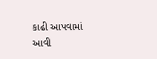કાઢી આપવામાં આવી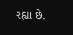રહ્યા છે.